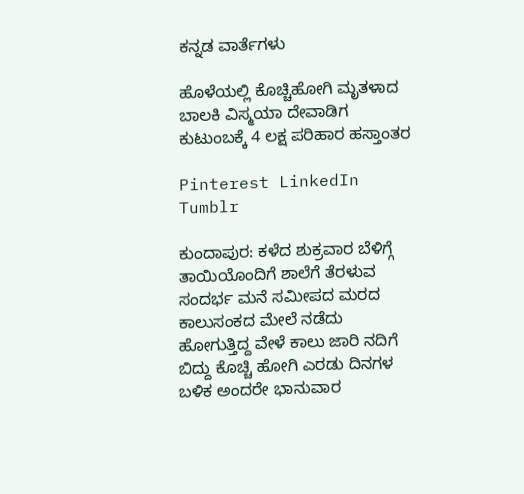ಕನ್ನಡ ವಾರ್ತೆಗಳು

ಹೊಳೆಯಲ್ಲಿ ಕೊಚ್ಚಿಹೋಗಿ ಮೃತಳಾದ ಬಾಲಕಿ ವಿಸ್ಮಯಾ ದೇವಾಡಿಗ ಕುಟುಂಬಕ್ಕೆ 4 ಲಕ್ಷ ಪರಿಹಾರ ಹಸ್ತಾಂತರ

Pinterest LinkedIn Tumblr

ಕುಂದಾಪುರ: ಕಳೆದ ಶುಕ್ರವಾರ ಬೆಳಿಗ್ಗೆ ತಾಯಿಯೊಂದಿಗೆ ಶಾಲೆಗೆ ತೆರಳುವ ಸಂದರ್ಭ ಮನೆ ಸಮೀಪದ ಮರದ ಕಾಲುಸಂಕದ ಮೇಲೆ ನಡೆದು ಹೋಗುತ್ತಿದ್ದ ವೇಳೆ ಕಾಲು ಜಾರಿ ನದಿಗೆ ಬಿದ್ದು ಕೊಚ್ಚಿ ಹೋಗಿ ಎರಡು ದಿನಗಳ ಬಳಿಕ ಅಂದರೇ ಭಾನುವಾರ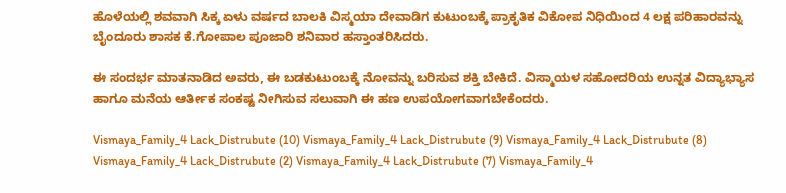ಹೊಳೆಯಲ್ಲಿ ಶವವಾಗಿ ಸಿಕ್ಕ ಏಳು ವರ್ಷದ ಬಾಲಕಿ ವಿಸ್ಮಯಾ ದೇವಾಡಿಗ ಕುಟುಂಬಕ್ಕೆ ಪ್ರಾಕೃತಿಕ ವಿಕೋಪ ನಿಧಿಯಿಂದ 4 ಲಕ್ಷ ಪರಿಹಾರವನ್ನು ಬೈಂದೂರು ಶಾಸಕ ಕೆ.ಗೋಪಾಲ ಪೂಜಾರಿ ಶನಿವಾರ ಹಸ್ತಾಂತರಿಸಿದರು.

ಈ ಸಂದರ್ಭ ಮಾತನಾಡಿದ ಅವರು, ಈ ಬಡಕುಟುಂಬಕ್ಕೆ ನೋವನ್ನು ಬರಿಸುವ ಶಕ್ತಿ ಬೇಕಿದೆ. ವಿಸ್ಮಾಯಳ ಸಹೋದರಿಯ ಉನ್ನತ ವಿದ್ಯಾಭ್ಯಾಸ ಹಾಗೂ ಮನೆಯ ಆರ್ತೀಕ ಸಂಕಷ್ಟ ನೀಗಿಸುವ ಸಲುವಾಗಿ ಈ ಹಣ ಉಪಯೋಗವಾಗಬೇಕೆಂದರು.

Vismaya_Family_4 Lack_Distrubute (10) Vismaya_Family_4 Lack_Distrubute (9) Vismaya_Family_4 Lack_Distrubute (8) Vismaya_Family_4 Lack_Distrubute (2) Vismaya_Family_4 Lack_Distrubute (7) Vismaya_Family_4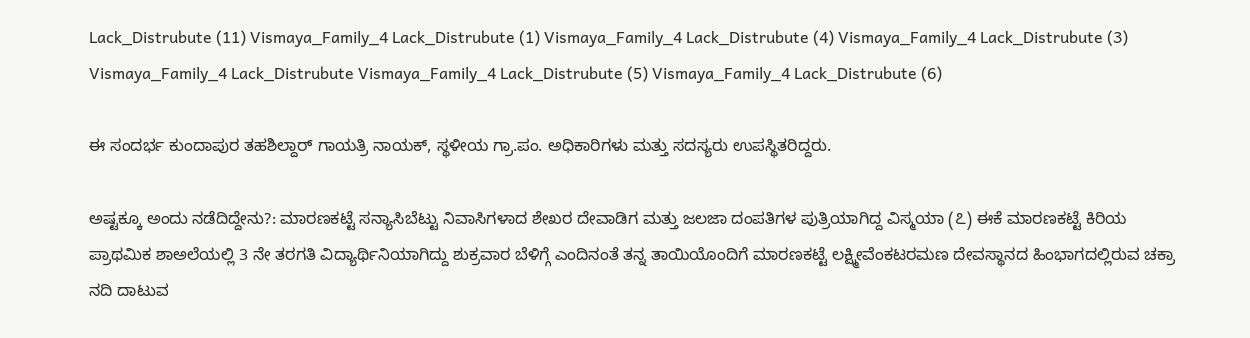Lack_Distrubute (11) Vismaya_Family_4 Lack_Distrubute (1) Vismaya_Family_4 Lack_Distrubute (4) Vismaya_Family_4 Lack_Distrubute (3) Vismaya_Family_4 Lack_Distrubute Vismaya_Family_4 Lack_Distrubute (5) Vismaya_Family_4 Lack_Distrubute (6)

ಈ ಸಂದರ್ಭ ಕುಂದಾಪುರ ತಹಶಿಲ್ದಾರ್ ಗಾಯತ್ರಿ ನಾಯಕ್, ಸ್ಥಳೀಯ ಗ್ರಾ.ಪಂ. ಅಧಿಕಾರಿಗಳು ಮತ್ತು ಸದಸ್ಯರು ಉಪಸ್ಥಿತರಿದ್ದರು.

ಅಷ್ಟಕ್ಕೂ ಅಂದು ನಡೆದಿದ್ದೇನು?: ಮಾರಣಕಟ್ಟೆ ಸನ್ಯಾಸಿಬೆಟ್ಟು ನಿವಾಸಿಗಳಾದ ಶೇಖರ ದೇವಾಡಿಗ ಮತ್ತು ಜಲಜಾ ದಂಪತಿಗಳ ಪುತ್ರಿಯಾಗಿದ್ದ ವಿಸ್ಮಯಾ (೭) ಈಕೆ ಮಾರಣಕಟ್ಟೆ ಕಿರಿಯ ಪ್ರಾಥಮಿಕ ಶಾ‌ಅಲೆಯಲ್ಲಿ 3 ನೇ ತರಗತಿ ವಿದ್ಯಾರ್ಥಿನಿಯಾಗಿದ್ದು ಶುಕ್ರವಾರ ಬೆಳಿಗ್ಗೆ ಎಂದಿನಂತೆ ತನ್ನ ತಾಯಿಯೊಂದಿಗೆ ಮಾರಣಕಟ್ಟೆ ಲಕ್ಷ್ಮೀವೆಂಕಟರಮಣ ದೇವಸ್ಥಾನದ ಹಿಂಭಾಗದಲ್ಲಿರುವ ಚಕ್ರಾ ನದಿ ದಾಟುವ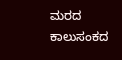ಮರದ ಕಾಲುಸಂಕದ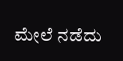ಮೇಲೆ ನಡೆದು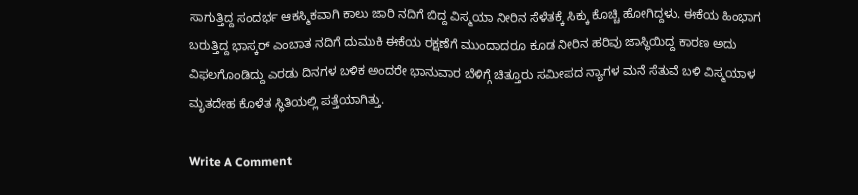ಸಾಗುತ್ತಿದ್ದ ಸಂದರ್ಭ ಆಕಸ್ಮಿಕವಾಗಿ ಕಾಲು ಜಾರಿ ನದಿಗೆ ಬಿದ್ದ ವಿಸ್ಮಯಾ ನೀರಿನ ಸೆಳೆತಕ್ಕೆ ಸಿಕ್ಕು ಕೊಚ್ಚಿ ಹೋಗಿದ್ದಳು. ಈಕೆಯ ಹಿಂಭಾಗ ಬರುತ್ತಿದ್ದ ಭಾಸ್ಕರ್ ಎಂಬಾತ ನದಿಗೆ ದುಮುಕಿ ಈಕೆಯ ರಕ್ಷಣೆಗೆ ಮುಂದಾದರೂ ಕೂಡ ನೀರಿನ ಹರಿವು ಜಾಸ್ಥಿಯಿದ್ದ ಕಾರಣ ಅದು ವಿಫಲಗೊಂಡಿದ್ದು ಎರಡು ದಿನಗಳ ಬಳಿಕ ಅಂದರೇ ಭಾನುವಾರ ಬೆಳಿಗ್ಗೆ ಚಿತ್ತೂರು ಸಮೀಪದ ನ್ಯಾಗಳ ಮನೆ ಸೆತುವೆ ಬಳಿ ವಿಸ್ಮಯಾಳ ಮೃತದೇಹ ಕೊಳೆತ ಸ್ಥಿತಿಯಲ್ಲಿ ಪತ್ತೆಯಾಗಿತ್ತು.

Write A Comment